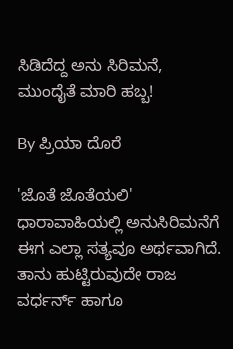ಸಿಡಿದೆದ್ದ ಅನು ಸಿರಿಮನೆ, ಮುಂದೈತೆ ಮಾರಿ ಹಬ್ಬ!

By ಪ್ರಿಯಾ ದೊರೆ

'ಜೊತೆ ಜೊತೆಯಲಿ' ಧಾರಾವಾಹಿಯಲ್ಲಿ ಅನುಸಿರಿಮನೆಗೆ ಈಗ ಎಲ್ಲಾ ಸತ್ಯವೂ ಅರ್ಥವಾಗಿದೆ. ತಾನು ಹುಟ್ಟಿರುವುದೇ ರಾಜ ವರ್ಧರ್ನ್ ಹಾಗೂ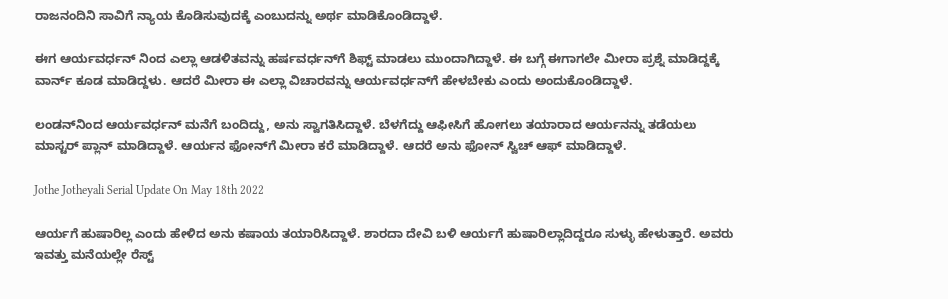ರಾಜನಂದಿನಿ ಸಾವಿಗೆ ನ್ಯಾಯ ಕೊಡಿಸುವುದಕ್ಕೆ ಎಂಬುದನ್ನು ಅರ್ಥ ಮಾಡಿಕೊಂಡಿದ್ದಾಳೆ.

ಈಗ ಆರ್ಯವರ್ಧನ್ ನಿಂದ ಎಲ್ಲಾ ಆಡಳಿತವನ್ನು ಹರ್ಷವರ್ಧನ್‌ಗೆ ಶಿಫ್ಟ್ ಮಾಡಲು ಮುಂದಾಗಿದ್ದಾಳೆ. ಈ ಬಗ್ಗೆ ಈಗಾಗಲೇ ಮೀರಾ ಪ್ರಶ್ನೆ ಮಾಡಿದ್ದಕ್ಕೆ ವಾರ್ನ್ ಕೂಡ ಮಾಡಿದ್ದಳು. ಆದರೆ ಮೀರಾ ಈ ಎಲ್ಲಾ ವಿಚಾರವನ್ನು ಆರ್ಯವರ್ಧನ್‌ಗೆ ಹೇಳಬೇಕು ಎಂದು ಅಂದುಕೊಂಡಿದ್ದಾಳೆ.

ಲಂಡನ್‌ನಿಂದ ಆರ್ಯವರ್ಧನ್ ಮನೆಗೆ ಬಂದಿದ್ದು, ಅನು ಸ್ವಾಗತಿಸಿದ್ದಾಳೆ. ಬೆಳಗೆದ್ದು ಆಫೀಸಿಗೆ ಹೋಗಲು ತಯಾರಾದ ಆರ್ಯನನ್ನು ತಡೆಯಲು ಮಾಸ್ಟರ್ ಪ್ಲಾನ್ ಮಾಡಿದ್ದಾಳೆ. ಆರ್ಯನ ಫೋನ್‌ಗೆ ಮೀರಾ ಕರೆ ಮಾಡಿದ್ದಾಳೆ. ಆದರೆ ಅನು ಫೋನ್ ಸ್ವಿಚ್ ಆಫ್ ಮಾಡಿದ್ದಾಳೆ.

Jothe Jotheyali Serial Update On May 18th 2022

ಆರ್ಯಗೆ ಹುಷಾರಿಲ್ಲ ಎಂದು ಹೇಳಿದ ಅನು ಕಷಾಯ ತಯಾರಿಸಿದ್ದಾಳೆ. ಶಾರದಾ ದೇವಿ ಬಳಿ ಆರ್ಯಗೆ ಹುಷಾರಿಲ್ಲಾದಿದ್ದರೂ ಸುಳ್ಳು ಹೇಳುತ್ತಾರೆ. ಅವರು ಇವತ್ತು ಮನೆಯಲ್ಲೇ ರೆಸ್ಟ್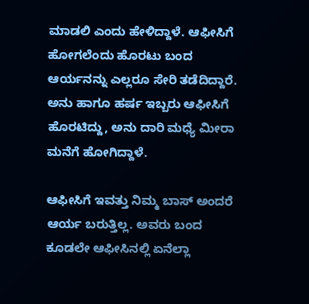ಮಾಡಲಿ ಎಂದು ಹೇಳಿದ್ದಾಳೆ. ಆಫೀಸಿಗೆ ಹೋಗಲೆಂದು ಹೊರಟು ಬಂದ ಆರ್ಯನನ್ನು ಎಲ್ಲರೂ ಸೇರಿ ತಡೆದಿದ್ದಾರೆ. ಅನು ಹಾಗೂ ಹರ್ಷ ಇಬ್ಬರು ಆಫೀಸಿಗೆ ಹೊರಟಿದ್ದು, ಅನು ದಾರಿ ಮಧ್ಯೆ ಮೀರಾ ಮನೆಗೆ ಹೋಗಿದ್ದಾಳೆ.

ಆಫೀಸಿಗೆ ಇವತ್ತು ನಿಮ್ಮ ಬಾಸ್ ಅಂದರೆ ಆರ್ಯ ಬರುತ್ತಿಲ್ಲ. ಅವರು ಬಂದ ಕೂಡಲೇ ಆಫೀಸಿನಲ್ಲಿ ಏನೆಲ್ಲಾ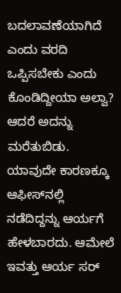ಬದಲಾವಣೆಯಾಗಿದೆ ಎಂದು ವರದಿ ಒಪ್ಪಿಸಬೇಕು ಎಂದು ಕೊಂಡಿದ್ದೀಯಾ ಅಲ್ವಾ? ಆದರೆ ಅದನ್ನು ಮರೆತುಬಿಡು. ಯಾವುದೇ ಕಾರಣಕ್ಕೂ ಆಫೀಸ್‌ನಲ್ಲಿ ನಡೆದಿದ್ದನ್ನು ಆರ್ಯಗೆ ಹೇಳಬಾರದು. ಆಮೇಲೆ ಇವತ್ತು ಆರ್ಯ ಸರ್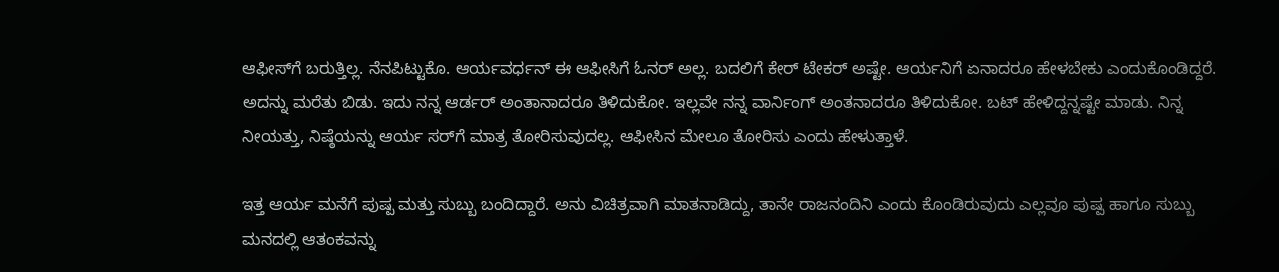ಆಫೀಸ್‌ಗೆ ಬರುತ್ತಿಲ್ಲ. ನೆನಪಿಟ್ಟುಕೊ. ಆರ್ಯವರ್ಧನ್ ಈ ಆಫೀಸಿಗೆ ಓನರ್ ಅಲ್ಲ. ಬದಲಿಗೆ ಕೇರ್ ಟೇಕರ್ ಅಷ್ಟೇ. ಆರ್ಯನಿಗೆ ಏನಾದರೂ ಹೇಳಬೇಕು ಎಂದುಕೊಂಡಿದ್ದರೆ. ಅದನ್ನು ಮರೆತು ಬಿಡು. ಇದು ನನ್ನ ಆರ್ಡರ್ ಅಂತಾನಾದರೂ ತಿಳಿದುಕೋ. ಇಲ್ಲವೇ ನನ್ನ ವಾರ್ನಿಂಗ್ ಅಂತನಾದರೂ ತಿಳಿದುಕೋ. ಬಟ್ ಹೇಳಿದ್ದನ್ನಷ್ಟೇ ಮಾಡು. ನಿನ್ನ ನೀಯತ್ತು, ನಿಷ್ಠೆಯನ್ನು ಆರ್ಯ ಸರ್‌ಗೆ ಮಾತ್ರ ತೋರಿಸುವುದಲ್ಲ. ಆಫೀಸಿನ ಮೇಲೂ ತೋರಿಸು ಎಂದು ಹೇಳುತ್ತಾಳೆ.

ಇತ್ತ ಆರ್ಯ ಮನೆಗೆ ಪುಷ್ಪ ಮತ್ತು ಸುಬ್ಬು ಬಂದಿದ್ದಾರೆ. ಅನು ವಿಚಿತ್ರವಾಗಿ ಮಾತನಾಡಿದ್ದು, ತಾನೇ ರಾಜನಂದಿನಿ ಎಂದು ಕೊಂಡಿರುವುದು ಎಲ್ಲವೂ ಪುಷ್ಪ ಹಾಗೂ ಸುಬ್ಬು ಮನದಲ್ಲಿ ಆತಂಕವನ್ನು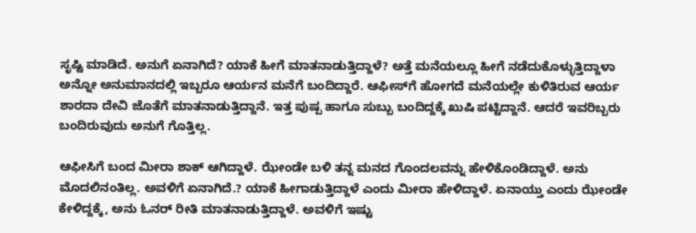ಸೃಷ್ಟಿ ಮಾಡಿದೆ. ಅನುಗೆ ಏನಾಗಿದೆ? ಯಾಕೆ ಹೀಗೆ ಮಾತನಾಡುತ್ತಿದ್ದಾಳೆ? ಅತ್ತೆ ಮನೆಯಲ್ಲೂ ಹೀಗೆ ನಡೆದುಕೊಳ್ಳುತ್ತಿದ್ದಾಳಾ ಅನ್ನೋ ಅನುಮಾನದಲ್ಲಿ ಇಬ್ಬರೂ ಆರ್ಯನ ಮನೆಗೆ ಬಂದಿದ್ದಾರೆ. ಆಫೀಸ್‌ಗೆ ಹೋಗದೆ ಮನೆಯಲ್ಲೇ ಕುಳಿತಿರುವ ಆರ್ಯ ಶಾರದಾ ದೇವಿ ಜೊತೆಗೆ ಮಾತನಾಡುತ್ತಿದ್ದಾನೆ. ಇತ್ತ ಪುಷ್ಪ ಹಾಗೂ ಸುಬ್ಬು ಬಂದಿದ್ದಕ್ಕೆ ಖುಷಿ ಪಟ್ಟಿದ್ದಾನೆ. ಆದರೆ ಇವರಿಬ್ಬರು ಬಂದಿರುವುದು ಅನುಗೆ ಗೊತ್ತಿಲ್ಲ.

ಆಫೀಸಿಗೆ ಬಂದ ಮೀರಾ ಶಾಕ್ ಆಗಿದ್ದಾಳೆ. ಝೇಂಡೇ ಬಳಿ ತನ್ನ ಮನದ ಗೊಂದಲವನ್ನು ಹೇಳಿಕೊಂಡಿದ್ದಾಳೆ. ಅನು ಮೊದಲಿನಂತಿಲ್ಲ. ಅವಳಿಗೆ ಏನಾಗಿದೆ.? ಯಾಕೆ ಹೀಗಾಡುತ್ತಿದ್ದಾಳೆ ಎಂದು ಮೀರಾ ಹೇಳಿದ್ದಾಳೆ. ಏನಾಯ್ತು ಎಂದು ಝೇಂಡೇ ಕೇಳಿದ್ದಕ್ಕೆ, ಅನು ಓನರ್ ರೀತಿ ಮಾತನಾಡುತ್ತಿದ್ದಾಳೆ. ಅವಳಿಗೆ ಇಷ್ಟು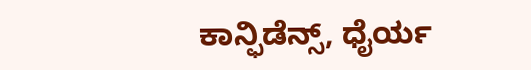ಕಾನ್ಫಿಡೆನ್ಸ್, ಧೈರ್ಯ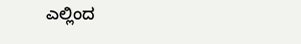ಎಲ್ಲಿಂದ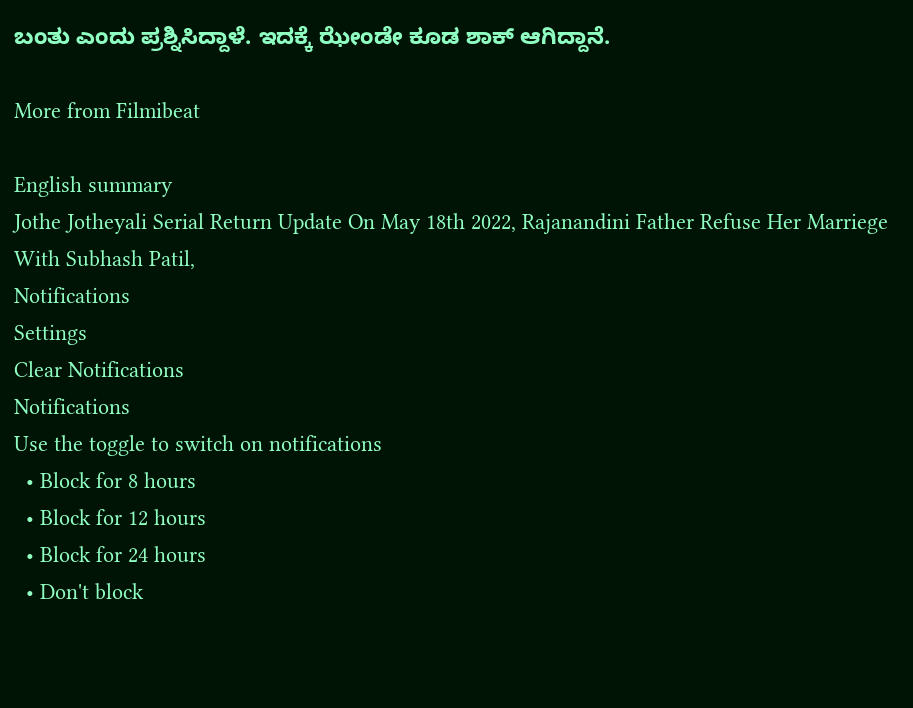ಬಂತು ಎಂದು ಪ್ರಶ್ನಿಸಿದ್ದಾಳೆ. ಇದಕ್ಕೆ ಝೇಂಡೇ ಕೂಡ ಶಾಕ್ ಆಗಿದ್ದಾನೆ.

More from Filmibeat

English summary
Jothe Jotheyali Serial Return Update On May 18th 2022, Rajanandini Father Refuse Her Marriege With Subhash Patil,
Notifications
Settings
Clear Notifications
Notifications
Use the toggle to switch on notifications
  • Block for 8 hours
  • Block for 12 hours
  • Block for 24 hours
  • Don't block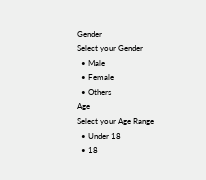Gender
Select your Gender
  • Male
  • Female
  • Others
Age
Select your Age Range
  • Under 18
  • 18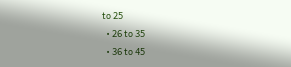to 25
  • 26 to 35
  • 36 to 45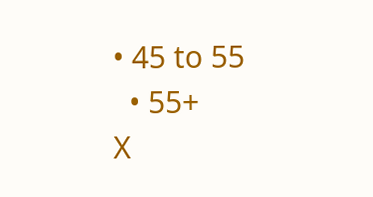• 45 to 55
  • 55+
X